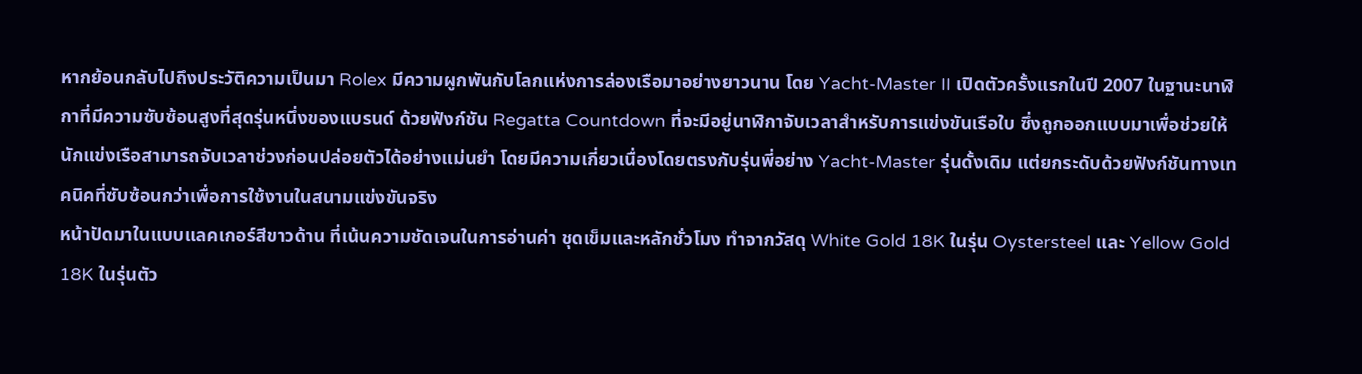หากย้อนกลับไปถึงประวัติความเป็นมา Rolex มีความผูกพันกับโลกแห่งการล่องเรือมาอย่างยาวนาน โดย Yacht-Master II เปิดตัวครั้งแรกในปี 2007 ในฐานะนาฬิกาที่มีความซับซ้อนสูงที่สุดรุ่นหนึ่งของแบรนด์ ด้วยฟังก์ชัน Regatta Countdown ที่จะมีอยู่นาฬิกาจับเวลาสำหรับการแข่งขันเรือใบ ซึ่งถูกออกแบบมาเพื่อช่วยให้นักแข่งเรือสามารถจับเวลาช่วงก่อนปล่อยตัวได้อย่างแม่นยำ โดยมีความเกี่ยวเนื่องโดยตรงกับรุ่นพี่อย่าง Yacht-Master รุ่นดั้งเดิม แต่ยกระดับด้วยฟังก์ชันทางเทคนิคที่ซับซ้อนกว่าเพื่อการใช้งานในสนามแข่งขันจริง
หน้าปัดมาในแบบแลคเกอร์สีขาวด้าน ที่เน้นความชัดเจนในการอ่านค่า ชุดเข็มและหลักชั่วโมง ทำจากวัสดุ White Gold 18K ในรุ่น Oystersteel และ Yellow Gold 18K ในรุ่นตัว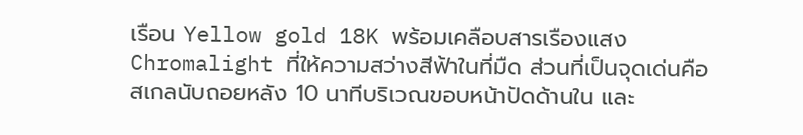เรือน Yellow gold 18K พร้อมเคลือบสารเรืองแสง Chromalight ที่ให้ความสว่างสีฟ้าในที่มืด ส่วนที่เป็นจุดเด่นคือสเกลนับถอยหลัง 10 นาทีบริเวณขอบหน้าปัดด้านใน และ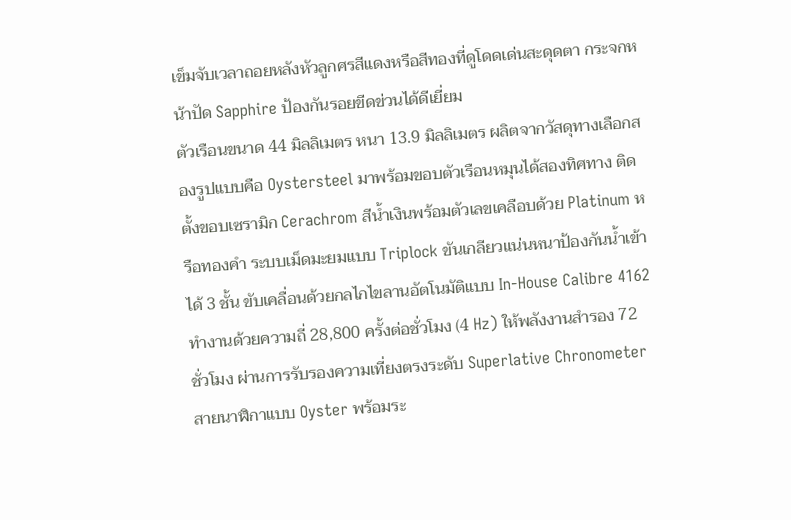เข็มจับเวลาถอยหลังหัวลูกศรสีแดงหรือสีทองที่ดูโดดเด่นสะดุดตา กระจกหน้าปัด Sapphire ป้องกันรอยขีดข่วนได้ดีเยี่ยม
ตัวเรือนขนาด 44 มิลลิเมตร หนา 13.9 มิลลิเมตร ผลิตจากวัสดุทางเลือกสองรูปแบบคือ Oystersteel มาพร้อมขอบตัวเรือนหมุนได้สองทิศทาง ติดตั้งขอบเซรามิก Cerachrom สีน้ำเงินพร้อมตัวเลขเคลือบด้วย Platinum หรือทองคำ ระบบเม็ดมะยมแบบ Triplock ขันเกลียวแน่นหนาป้องกันน้ำเข้าได้ 3 ชั้น ขับเคลื่อนด้วยกลไกไขลานอัตโนมัติแบบ In-House Calibre 4162 ทำงานด้วยความถี่ 28,800 ครั้งต่อชั่วโมง (4 Hz) ให้พลังงานสำรอง 72 ชั่วโมง ผ่านการรับรองความเที่ยงตรงระดับ Superlative Chronometer สายนาฬิกาแบบ Oyster พร้อมระ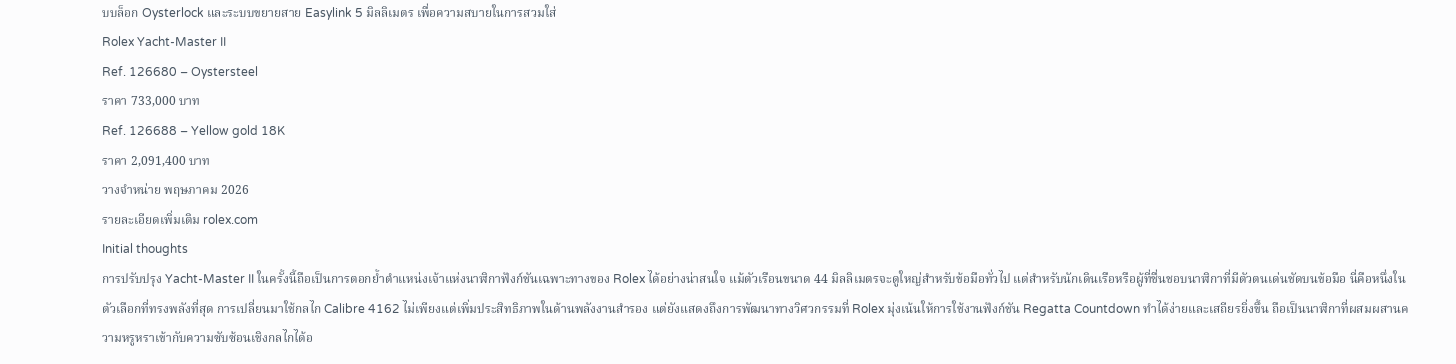บบล็อก Oysterlock และระบบขยายสาย Easylink 5 มิลลิเมตร เพื่อความสบายในการสวมใส่
Rolex Yacht-Master II
Ref. 126680 – Oystersteel
ราคา 733,000 บาท
Ref. 126688 – Yellow gold 18K
ราคา 2,091,400 บาท
วางจำหน่าย พฤษภาคม 2026
รายละเอียดเพิ่มเติม rolex.com
Initial thoughts
การปรับปรุง Yacht-Master II ในครั้งนี้ถือเป็นการตอกย้ำตำแหน่งเจ้าแห่งนาฬิกาฟังก์ชันเฉพาะทางของ Rolex ได้อย่างน่าสนใจ แม้ตัวเรือนขนาด 44 มิลลิเมตรจะดูใหญ่สำหรับข้อมือทั่วไป แต่สำหรับนักเดินเรือหรือผู้ที่ชื่นชอบนาฬิกาที่มีตัวตนเด่นชัดบนข้อมือ นี่คือหนึ่งในตัวเลือกที่ทรงพลังที่สุด การเปลี่ยนมาใช้กลไก Calibre 4162 ไม่เพียงแต่เพิ่มประสิทธิภาพในด้านพลังงานสำรอง แต่ยังแสดงถึงการพัฒนาทางวิศวกรรมที่ Rolex มุ่งเน้นให้การใช้งานฟังก์ชัน Regatta Countdown ทำได้ง่ายและเสถียรยิ่งขึ้น ถือเป็นนาฬิกาที่ผสมผสานความหรูหราเข้ากับความซับซ้อนเชิงกลไกได้อ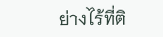ย่างไร้ที่ติ